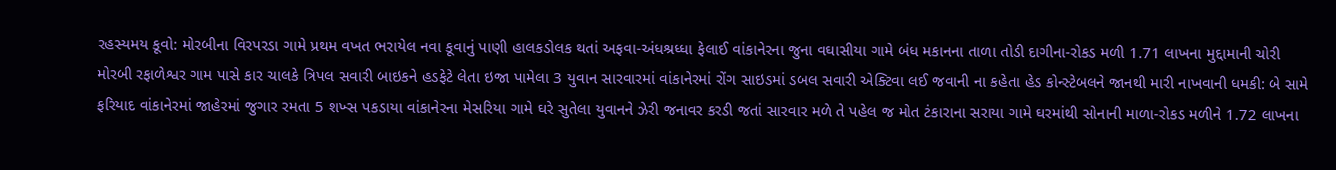રહસ્યમય કૂવો: મોરબીના વિરપરડા ગામે પ્રથમ વખત ભરાયેલ નવા કૂવાનું પાણી હાલકડોલક થતાં અફવા-અંધશ્રધ્ધા ફેલાઈ વાંકાનેરના જુના વઘાસીયા ગામે બંધ મકાનના તાળા તોડી દાગીના-રોકડ મળી 1.71 લાખના મુદ્દામાની ચોરી મોરબી રફાળેશ્વર ગામ પાસે કાર ચાલકે ત્રિપલ સવારી બાઇકને હડફેટે લેતા ઇજા પામેલા 3 યુવાન સારવારમાં વાંકાનેરમાં રોંગ સાઇડમાં ડબલ સવારી એક્ટિવા લઈ જવાની ના કહેતા હેડ કોન્સ્ટેબલને જાનથી મારી નાખવાની ધમકી: બે સામે ફરિયાદ વાંકાનેરમાં જાહેરમાં જુગાર રમતા 5 શખ્સ પકડાયા વાંકાનેરના મેસરિયા ગામે ઘરે સુતેલા યુવાનને ઝેરી જનાવર કરડી જતાં સારવાર મળે તે પહેલ જ મોત ટંકારાના સરાયા ગામે ઘરમાંથી સોનાની માળા-રોકડ મળીને 1.72 લાખના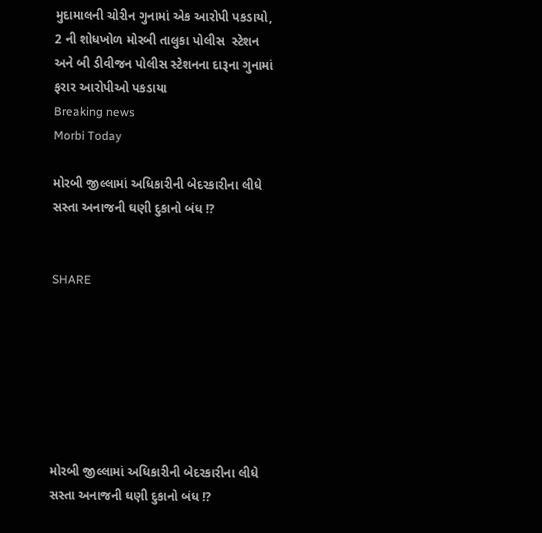મુદામાલની ચોરીન ગુનામાં એક આરોપી પકડાયો, 2 ની શોધખોળ મોરબી તાલુકા પોલીસ  સ્ટેશન અને બી ડીવીજન પોલીસ સ્ટેશનના દારૂના ગુનામાં ફરાર આરોપીઓ પકડાયા
Breaking news
Morbi Today

મોરબી જીલ્લામાં અધિકારીની બેદરકારીના લીધે સસ્તા અનાજની ઘણી દુકાનો બંધ !?


SHARE







મોરબી જીલ્લામાં અધિકારીની બેદરકારીના લીધે સસ્તા અનાજની ઘણી દુકાનો બંધ !?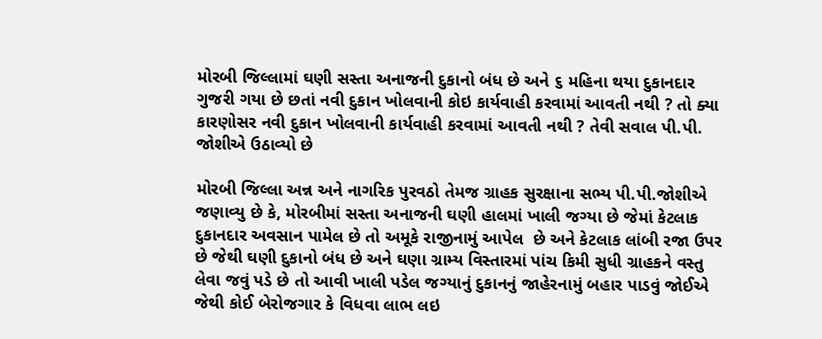મોરબી જિલ્લામાં ઘણી સસ્તા અનાજની દુકાનો બંધ છે અને ૬ મહિના થયા દુકાનદાર ગુજરી ગયા છે છતાં નવી દુકાન ખોલવાની કોઇ કાર્યવાહી કરવામાં આવતી નથી ? તો ક્યા કારણોસર નવી દુકાન ખોલવાની કાર્યવાહી કરવામાં આવતી નથી ? તેવી સવાલ પી.પી. જોશીએ ઉઠાવ્યો છે

મોરબી જિલ્લા અન્ન અને નાગરિક પુરવઠો તેમજ ગ્રાહક સુરક્ષાના સભ્ય પી.પી.જોશીએ જણાવ્યુ છે કે, મોરબીમાં સસ્તા અનાજની ઘણી હાલમાં ખાલી જગ્યા છે જેમાં કેટલાક દુકાનદાર અવસાન પામેલ છે તો અમૂકે રાજીનામું આપેલ  છે અને કેટલાક લાંબી રજા ઉપર છે જેથી ઘણી દુકાનો બંધ છે અને ઘણા ગ્રામ્ય વિસ્તારમાં પાંચ કિમી સુધી ગ્રાહકને વસ્તુ લેવા જવું પડે છે તો આવી ખાલી પડેલ જગ્યાનું દુકાનનું જાહેરનામું બહાર પાડવું જોઈએ જેથી કોઈ બેરોજગાર કે વિધવા લાભ લઇ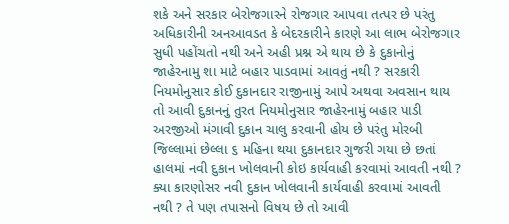શકે અને સરકાર બેરોજગારને રોજગાર આપવા તત્પર છે પરંતુ અધિકારીની અનઆવડત કે બેદરકારીને કારણે આ લાભ બેરોજગાર સુધી પહોંચતો નથી અને અહી પ્રશ્ન એ થાય છે કે દુકાનોનું જાહેરનામુ શા માટે બહાર પાડવામાં આવતું નથી ? સરકારી નિયમોનુસાર કોઈ દુકાનદાર રાજીનામું આપે અથવા અવસાન થાય તો આવી દુકાનનું તુરત નિયમોનુસાર જાહેરનામું બહાર પાડી અરજીઓ મંગાવી દુકાન ચાલુ કરવાની હોય છે પરંતુ મોરબી જિલ્લામાં છેલ્લા ૬ મહિના થયા દુકાનદાર ગુજરી ગયા છે છતાં હાલમાં નવી દુકાન ખોલવાની કોઇ કાર્યવાહી કરવામાં આવતી નથી ? ક્યા કારણોસર નવી દુકાન ખોલવાની કાર્યવાહી કરવામાં આવતી નથી ? તે પણ તપાસનો વિષય છે તો આવી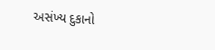અસંખ્ય દુકાનો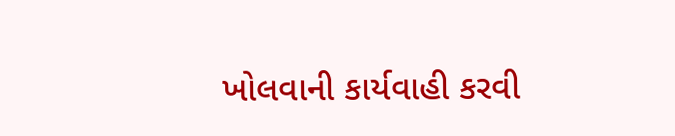ખોલવાની કાર્યવાહી કરવી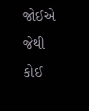જોઈએ જેથી કોઈ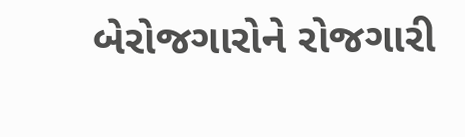બેરોજગારોને રોજગારી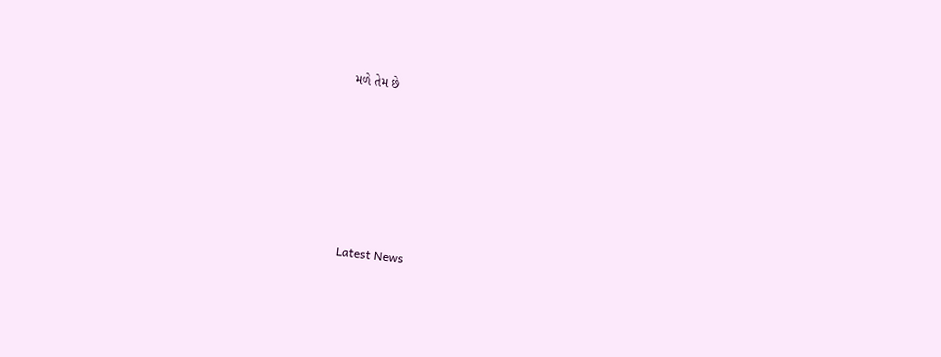મળે તેમ છે






Latest News